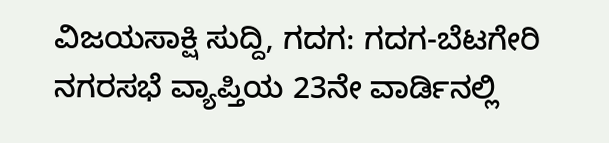ವಿಜಯಸಾಕ್ಷಿ ಸುದ್ದಿ, ಗದಗ: ಗದಗ-ಬೆಟಗೇರಿ ನಗರಸಭೆ ವ್ಯಾಪ್ತಿಯ 23ನೇ ವಾರ್ಡಿನಲ್ಲಿ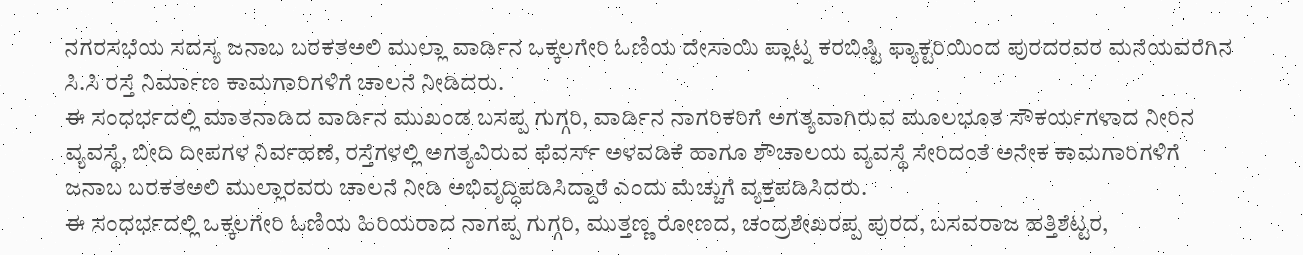ನಗರಸಭೆಯ ಸದಸ್ಯ ಜನಾಬ ಬರಕತಅಲಿ ಮುಲ್ಲಾ ವಾರ್ಡಿನ ಒಕ್ಕಲಗೇರಿ ಓಣಿಯ ದೇಸಾಯಿ ಪ್ಲಾಟ್ನ ಕರಬಿಷ್ಟಿ ಫ್ಯಾಕ್ಟರಿಯಿಂದ ಪುರದರವರ ಮನೆಯವರೆಗಿನ ಸಿ.ಸಿ ರಸ್ತೆ ನಿರ್ಮಾಣ ಕಾಮಗಾರಿಗಳಿಗೆ ಚಾಲನೆ ನೀಡಿದರು.
ಈ ಸಂಧರ್ಭದಲ್ಲಿ ಮಾತನಾಡಿದ ವಾರ್ಡಿನ ಮುಖಂಡ ಬಸಪ್ಪ ಗುಗ್ಗರಿ, ವಾರ್ಡಿನ ನಾಗರಿಕರಿಗೆ ಅಗತ್ಯವಾಗಿರುವ ಮೂಲಭೂತ ಸೌಕರ್ಯಗಳಾದ ನೀರಿನ ವ್ಯವಸ್ಥೆ, ಬೀದಿ ದೀಪಗಳ ನಿರ್ವಹಣೆ, ರಸ್ತೆಗಳಲ್ಲಿ ಅಗತ್ಯವಿರುವ ಫೆವರ್ಸ್ ಅಳವಡಿಕೆ ಹಾಗೂ ಶೌಚಾಲಯ ವ್ಯವಸ್ಥೆ ಸೇರಿದಂತೆ ಅನೇಕ ಕಾಮಗಾರಿಗಳಿಗೆ ಜನಾಬ ಬರಕತಅಲಿ ಮುಲ್ಲಾರವರು ಚಾಲನೆ ನೀಡಿ ಅಭಿವೃದ್ಧಿಪಡಿಸಿದ್ದಾರೆ ಎಂದು ಮೆಚ್ಚುಗೆ ವ್ಯಕ್ತಪಡಿಸಿದರು.
ಈ ಸಂಧರ್ಭದಲ್ಲಿ ಒಕ್ಕಲಗೇರಿ ಓಣಿಯ ಹಿರಿಯರಾದ ನಾಗಪ್ಪ ಗುಗ್ಗರಿ, ಮುತ್ತಣ್ಣ ರೋಣದ, ಚಂದ್ರಶೇಖರಪ್ಪ ಪುರದ, ಬಸವರಾಜ ಹತ್ತಿಶೆಟ್ಟರ,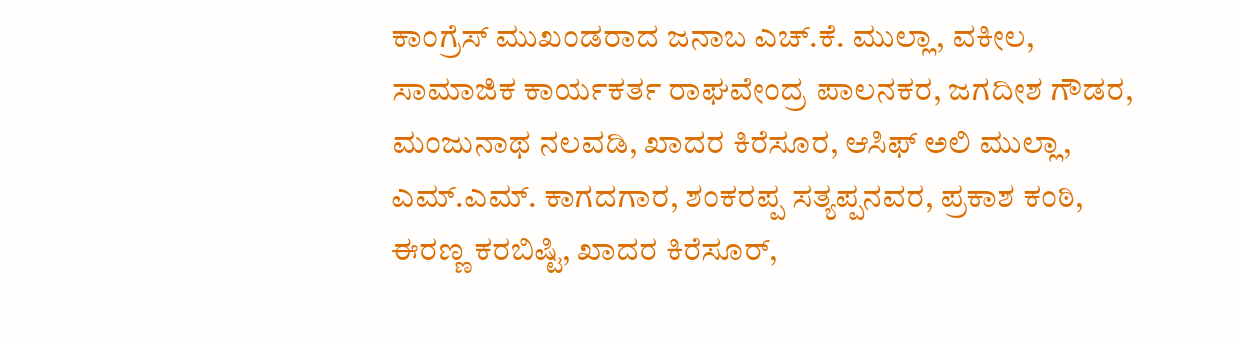ಕಾಂಗ್ರೆಸ್ ಮುಖಂಡರಾದ ಜನಾಬ ಎಚ್.ಕೆ. ಮುಲ್ಲಾ, ವಕೀಲ, ಸಾಮಾಜಿಕ ಕಾರ್ಯಕರ್ತ ರಾಘವೇಂದ್ರ ಪಾಲನಕರ, ಜಗದೀಶ ಗೌಡರ, ಮಂಜುನಾಥ ನಲವಡಿ, ಖಾದರ ಕಿರೆಸೂರ, ಆಸಿಫ್ ಅಲಿ ಮುಲ್ಲಾ, ಎಮ್.ಎಮ್. ಕಾಗದಗಾರ, ಶಂಕರಪ್ಪ ಸತ್ಯಪ್ಪನವರ, ಪ್ರಕಾಶ ಕಂಠಿ, ಈರಣ್ಣ ಕರಬಿಷ್ಟಿ, ಖಾದರ ಕಿರೆಸೂರ್,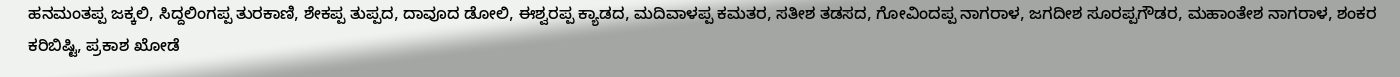ಹನಮಂತಪ್ಪ ಜಕ್ಕಲಿ, ಸಿದ್ದಲಿಂಗಪ್ಪ ತುರಕಾಣಿ, ಶೇಕಪ್ಪ ತುಪ್ಪದ, ದಾವೂದ ಡೋಲಿ, ಈಶ್ವರಪ್ಪ ಕ್ಯಾಡದ, ಮದಿವಾಳಪ್ಪ ಕಮತರ, ಸತೀಶ ತಡಸದ, ಗೋವಿಂದಪ್ಪ ನಾಗರಾಳ, ಜಗದೀಶ ಸೂರಪ್ಪಗೌಡರ, ಮಹಾಂತೇಶ ನಾಗರಾಳ, ಶಂಕರ ಕರಿಬಿಷ್ಟಿ, ಪ್ರಕಾಶ ಖೋಡೆ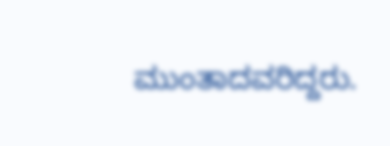ಮುಂತಾದವರಿದ್ದರು.